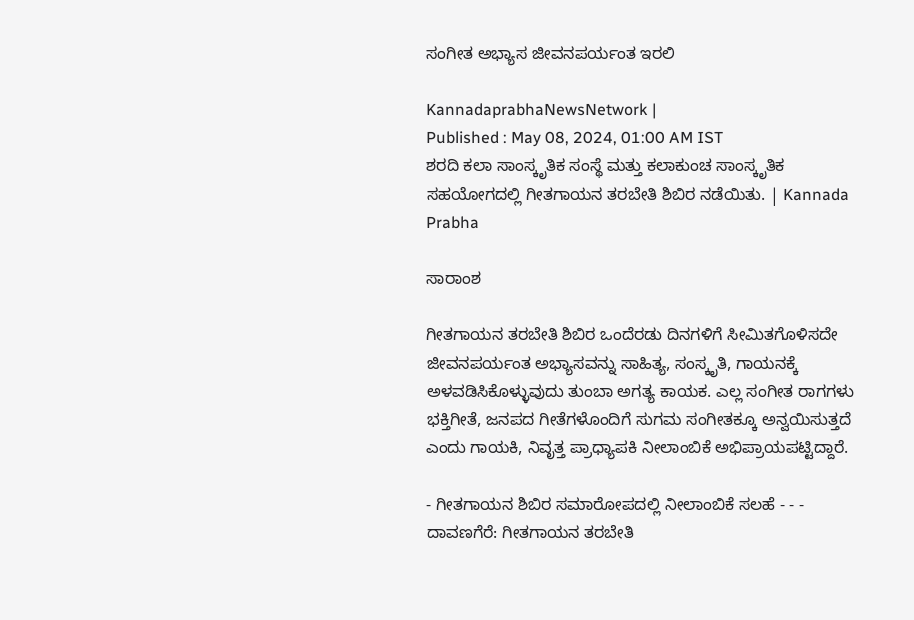ಸಂಗೀತ ಅಭ್ಯಾಸ ಜೀವನಪರ್ಯಂತ ಇರಲಿ

KannadaprabhaNewsNetwork |
Published : May 08, 2024, 01:00 AM IST
ಶರದಿ ಕಲಾ ಸಾಂಸ್ಕೃತಿಕ ಸಂಸ್ಥೆ ಮತ್ತು ಕಲಾಕುಂಚ ಸಾಂಸ್ಕೃತಿಕ ಸಹಯೋಗದಲ್ಲಿ ಗೀತಗಾಯನ ತರಬೇತಿ ಶಿಬಿರ ನಡೆಯಿತು. | Kannada Prabha

ಸಾರಾಂಶ

ಗೀತಗಾಯನ ತರಬೇತಿ ಶಿಬಿರ ಒಂದೆರಡು ದಿನಗಳಿಗೆ ಸೀಮಿತಗೊಳಿಸದೇ ಜೀವನಪರ್ಯಂತ ಅಭ್ಯಾಸವನ್ನು ಸಾಹಿತ್ಯ, ಸಂಸ್ಕೃತಿ, ಗಾಯನಕ್ಕೆ ಅಳವಡಿಸಿಕೊಳ್ಳುವುದು ತುಂಬಾ ಅಗತ್ಯ ಕಾಯಕ. ಎಲ್ಲ ಸಂಗೀತ ರಾಗಗಳು ಭಕ್ತಿಗೀತೆ, ಜನಪದ ಗೀತೆಗಳೊಂದಿಗೆ ಸುಗಮ ಸಂಗೀತಕ್ಕೂ ಅನ್ವಯಿಸುತ್ತದೆ ಎಂದು ಗಾಯಕಿ, ನಿವೃತ್ತ ಪ್ರಾಧ್ಯಾಪಕಿ ನೀಲಾಂಬಿಕೆ ಅಭಿಪ್ರಾಯಪಟ್ಟಿದ್ದಾರೆ.

- ಗೀತಗಾಯನ ಶಿಬಿರ ಸಮಾರೋಪದಲ್ಲಿ ನೀಲಾಂಬಿಕೆ ಸಲಹೆ - - - ದಾವಣಗೆರೆ: ಗೀತಗಾಯನ ತರಬೇತಿ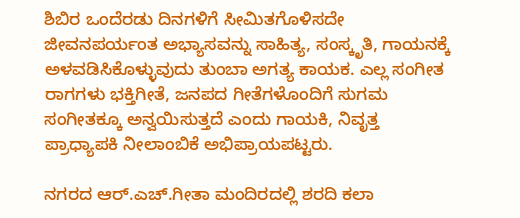ಶಿಬಿರ ಒಂದೆರಡು ದಿನಗಳಿಗೆ ಸೀಮಿತಗೊಳಿಸದೇ ಜೀವನಪರ್ಯಂತ ಅಭ್ಯಾಸವನ್ನು ಸಾಹಿತ್ಯ, ಸಂಸ್ಕೃತಿ, ಗಾಯನಕ್ಕೆ ಅಳವಡಿಸಿಕೊಳ್ಳುವುದು ತುಂಬಾ ಅಗತ್ಯ ಕಾಯಕ. ಎಲ್ಲ ಸಂಗೀತ ರಾಗಗಳು ಭಕ್ತಿಗೀತೆ, ಜನಪದ ಗೀತೆಗಳೊಂದಿಗೆ ಸುಗಮ ಸಂಗೀತಕ್ಕೂ ಅನ್ವಯಿಸುತ್ತದೆ ಎಂದು ಗಾಯಕಿ, ನಿವೃತ್ತ ಪ್ರಾಧ್ಯಾಪಕಿ ನೀಲಾಂಬಿಕೆ ಅಭಿಪ್ರಾಯಪಟ್ಟರು.

ನಗರದ ಆರ್.ಎಚ್.ಗೀತಾ ಮಂದಿರದಲ್ಲಿ ಶರದಿ ಕಲಾ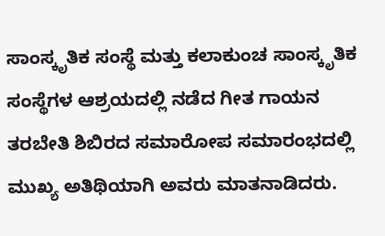ಸಾಂಸ್ಕೃತಿಕ ಸಂಸ್ಥೆ ಮತ್ತು ಕಲಾಕುಂಚ ಸಾಂಸ್ಕೃತಿಕ ಸಂಸ್ಥೆಗಳ ಆಶ್ರಯದಲ್ಲಿ ನಡೆದ ಗೀತ ಗಾಯನ ತರಬೇತಿ ಶಿಬಿರದ ಸಮಾರೋಪ ಸಮಾರಂಭದಲ್ಲಿ ಮುಖ್ಯ ಅತಿಥಿಯಾಗಿ ಅವರು ಮಾತನಾಡಿದರು.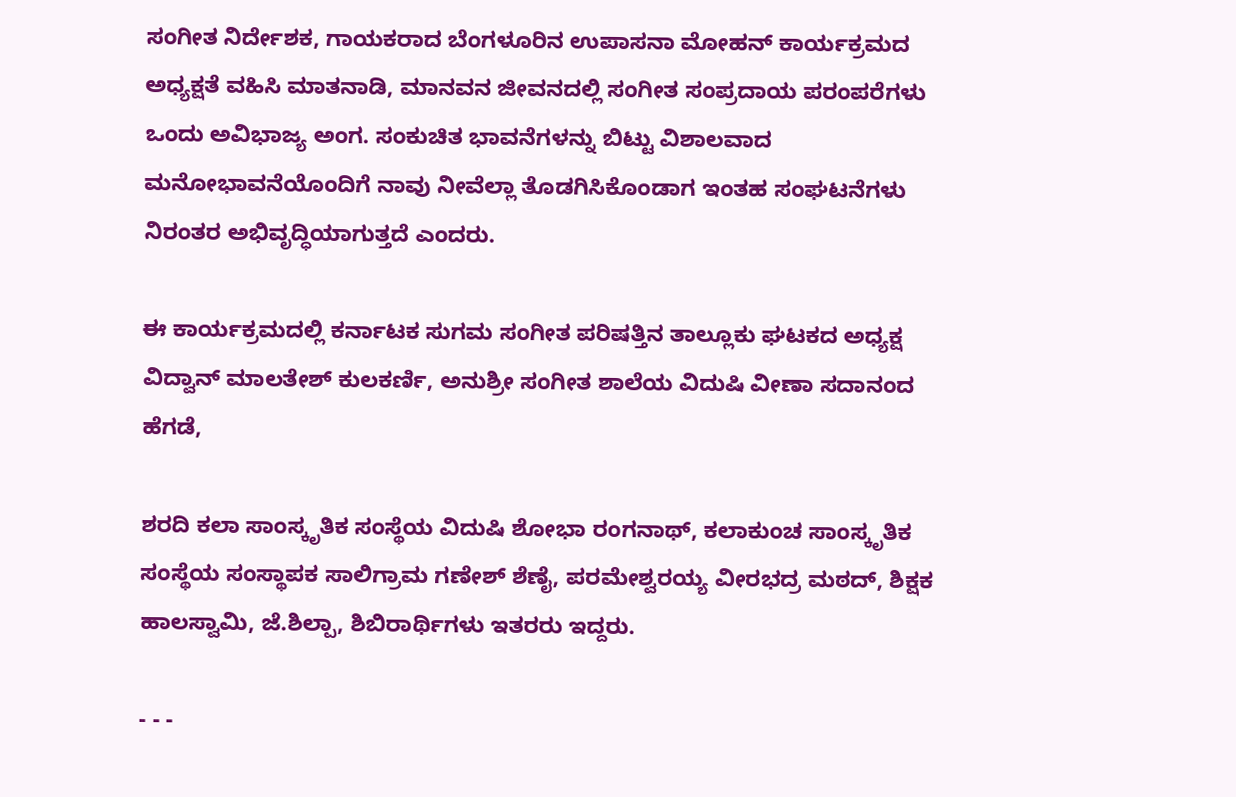ಸಂಗೀತ ನಿರ್ದೇಶಕ, ಗಾಯಕರಾದ ಬೆಂಗಳೂರಿನ ಉಪಾಸನಾ ಮೋಹನ್ ಕಾರ್ಯಕ್ರಮದ ಅಧ್ಯಕ್ಷತೆ ವಹಿಸಿ ಮಾತನಾಡಿ, ಮಾನವನ ಜೀವನದಲ್ಲಿ ಸಂಗೀತ ಸಂಪ್ರದಾಯ ಪರಂಪರೆಗಳು ಒಂದು ಅವಿಭಾಜ್ಯ ಅಂಗ. ಸಂಕುಚಿತ ಭಾವನೆಗಳನ್ನು ಬಿಟ್ಟು ವಿಶಾಲವಾದ ಮನೋಭಾವನೆಯೊಂದಿಗೆ ನಾವು ನೀವೆಲ್ಲಾ ತೊಡಗಿಸಿಕೊಂಡಾಗ ಇಂತಹ ಸಂಘಟನೆಗಳು ನಿರಂತರ ಅಭಿವೃದ್ಧಿಯಾಗುತ್ತದೆ ಎಂದರು.

ಈ ಕಾರ್ಯಕ್ರಮದಲ್ಲಿ ಕರ್ನಾಟಕ ಸುಗಮ ಸಂಗೀತ ಪರಿಷತ್ತಿನ ತಾಲ್ಲೂಕು ಘಟಕದ ಅಧ್ಯಕ್ಷ ವಿದ್ವಾನ್ ಮಾಲತೇಶ್ ಕುಲಕರ್ಣಿ, ಅನುಶ್ರೀ ಸಂಗೀತ ಶಾಲೆಯ ವಿದುಷಿ ವೀಣಾ ಸದಾನಂದ ಹೆಗಡೆ,

ಶರದಿ ಕಲಾ ಸಾಂಸ್ಕೃತಿಕ ಸಂಸ್ಥೆಯ ವಿದುಷಿ ಶೋಭಾ ರಂಗನಾಥ್, ಕಲಾಕುಂಚ ಸಾಂಸ್ಕೃತಿಕ ಸಂಸ್ಥೆಯ ಸಂಸ್ಥಾಪಕ ಸಾಲಿಗ್ರಾಮ ಗಣೇಶ್‌ ಶೆಣೈ, ಪರಮೇಶ್ವರಯ್ಯ ವೀರಭದ್ರ ಮಠದ್, ಶಿಕ್ಷಕ ಹಾಲಸ್ವಾಮಿ, ಜೆ.ಶಿಲ್ಪಾ, ಶಿಬಿರಾರ್ಥಿಗಳು ಇತರರು ಇದ್ದರು.

- - -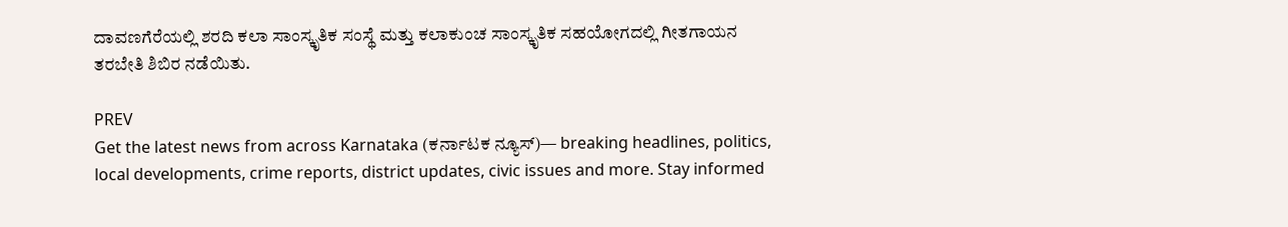ದಾವಣಗೆರೆಯಲ್ಲಿ ಶರದಿ ಕಲಾ ಸಾಂಸ್ಕೃತಿಕ ಸಂಸ್ಥೆ ಮತ್ತು ಕಲಾಕುಂಚ ಸಾಂಸ್ಕೃತಿಕ ಸಹಯೋಗದಲ್ಲಿ ಗೀತಗಾಯನ ತರಬೇತಿ ಶಿಬಿರ ನಡೆಯಿತು.

PREV
Get the latest news from across Karnataka (ಕರ್ನಾಟಕ ನ್ಯೂಸ್)— breaking headlines, politics, local developments, crime reports, district updates, civic issues and more. Stay informed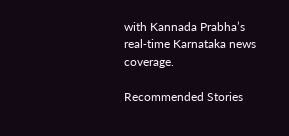with Kannada Prabha’s real‑time Karnataka news coverage.

Recommended Stories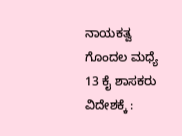ನಾಯಕತ್ವ ಗೊಂದಲ ಮಧ್ಯೆ 13 ಕೈ ಶಾಸಕರು ವಿದೇಶಕ್ಕೆ :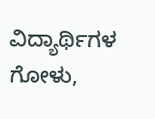ವಿದ್ಯಾರ್ಥಿಗಳ ಗೋಳು,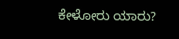ಕೇಳೋರು ಯಾರು?